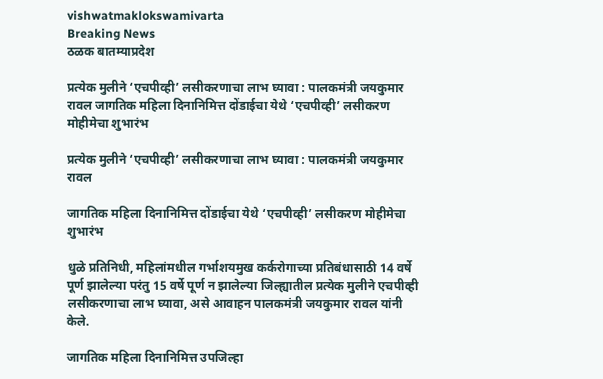vishwatmaklokswamivarta
Breaking News
ठळक बातम्याप्रदेश

प्रत्येक मुलीने ‘एचपीव्ही’ लसीकरणाचा लाभ घ्यावा : पालकमंत्री जयकुमार रावल जागतिक महिला दिनानिमित्त दोंडाईचा येथे ‘एचपीव्ही’ लसीकरण मोहीमेचा शुभारंभ

प्रत्येक मुलीने ‘एचपीव्ही’ लसीकरणाचा लाभ घ्यावा : पालकमंत्री जयकुमार रावल

जागतिक महिला दिनानिमित्त दोंडाईचा येथे ‘एचपीव्ही’ लसीकरण मोहीमेचा शुभारंभ

धुळे प्रतिनिधी, महिलांमधील गर्भाशयमुख कर्करोगाच्या प्रतिबंधासाठी 14 वर्षे पूर्ण झालेल्या परंतु 15 वर्षे पूर्ण न झालेल्या जिल्ह्यातील प्रत्येक मुलीने एचपीव्ही लसीकरणाचा लाभ घ्यावा, असे आवाहन पालकमंत्री जयकुमार रावल यांनी केले.

जागतिक महिला दिनानिमित्त उपजिल्हा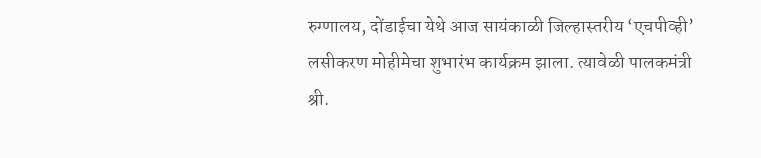रुग्णालय, दोंडाईचा येथे आज सायंकाळी जिल्हास्तरीय ‘एचपीव्ही’ लसीकरण मोहीमेचा शुभारंभ कार्यक्रम झाला. त्यावेळी पालकमंत्री श्री.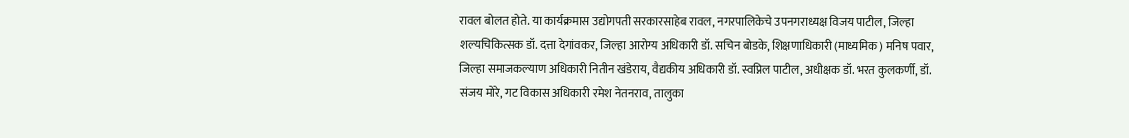रावल बोलत होते. या कार्यक्रमास उद्योगपती सरकारसाहेब रावल, नगरपालिकेचे उपनगराध्यक्ष विजय पाटील, जिल्हा शल्यचिकित्सक डॉ. दत्ता देगांवकर, जिल्हा आरोग्य अधिकारी डॉ. सचिन बोडके, शिक्षणाधिकारी (माध्यमिक) मनिष पवार, जिल्हा समाजकल्याण अधिकारी नितीन खंडेराय, वैद्यकीय अधिकारी डॉ. स्वप्निल पाटील, अधीक्षक डॉ. भरत कुलकर्णी, डॉ. संजय मोरे, गट विकास अधिकारी रमेश नेतनराव, तालुका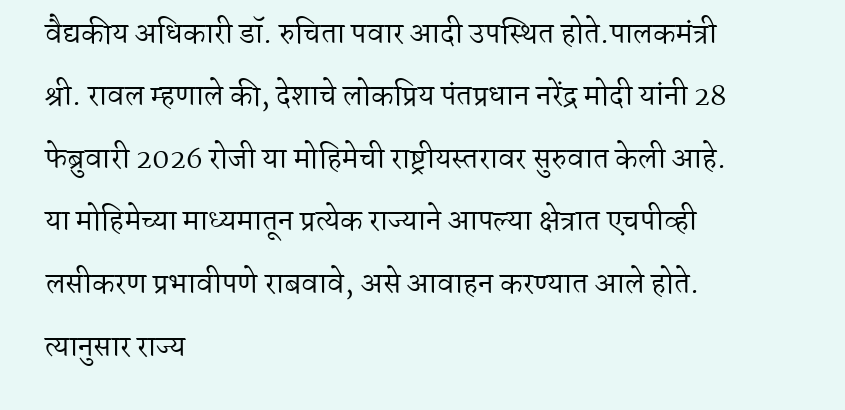वैद्यकीय अधिकारी डॉ. रुचिता पवार आदी उपस्थित होते.पालकमंत्री श्री. रावल म्हणाले की, देशाचे लोकप्रिय पंतप्रधान नरेंद्र मोदी यांनी 28 फेब्रुवारी 2026 रोजी या मोहिमेची राष्ट्रीयस्तरावर सुरुवात केली आहे. या मोहिमेच्या माध्यमातून प्रत्येक राज्याने आपल्या क्षेत्रात एचपीव्ही लसीकरण प्रभावीपणे राबवावे, असे आवाहन करण्यात आले होते. त्यानुसार राज्य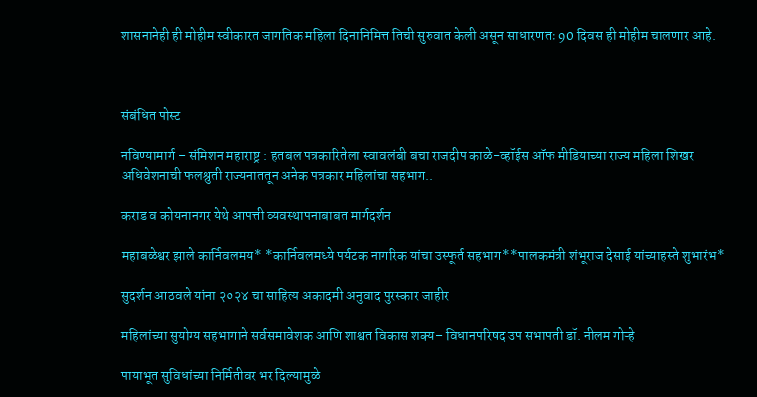शासनानेही ही मोहीम स्वीकारत जागतिक महिला दिनानिमित्त तिची सुरुवात केली असून साधारणतः 90 दिवस ही मोहीम चालणार आहे.



संबंधित पोस्ट

नविण्यामार्ग – संमिशन महाराष्ट्र : हतबल पत्रकारितेला स्वावलंबी बचा राजदीप काळे-व्हॉईस ऑफ मीडियाच्या राज्य महिला शिखर अधिवेशनाची फलश्रुती राज्यनाततून अनेक पत्रकार महिलांचा सहभाग..

कराड व कोयनानगर येथे आपत्ती व्यवस्थापनाबाबत मार्गदर्शन

महाबळेश्वर झाले कार्निवलमय* *कार्निवलमध्ये पर्यटक नागरिक यांचा उस्फूर्त सहभाग**पालकमंत्री शंभूराज देसाई यांच्याहस्ते शुभारंभ*

सुदर्शन आठवले यांना २०२४ चा साहित्य अकादमी अनुवाद पुरस्कार जाहीर

महिलांच्या सुयोग्य सहभागाने सर्वसमावेशक आणि शाश्वत विकास शक्य– विधानपरिषद उप सभापती डॉ. नीलम गोऱ्हे

पायाभूत सुविधांच्या निर्मितीवर भर दिल्यामुळे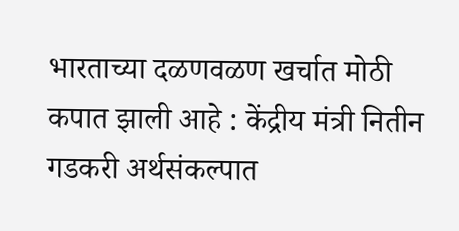भारताच्या दळणवळण खर्चात मोठी कपात झाली आहे : केंद्रीय मंत्री नितीन गडकरी अर्थसंकल्पात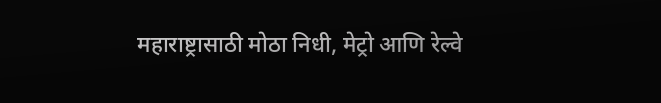महाराष्ट्रासाठी मोठा निधी, मेट्रो आणि रेल्वे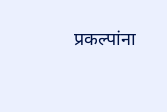प्रकल्पांना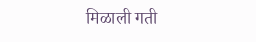मिळाली गती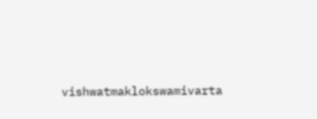vishwatmaklokswamivarta